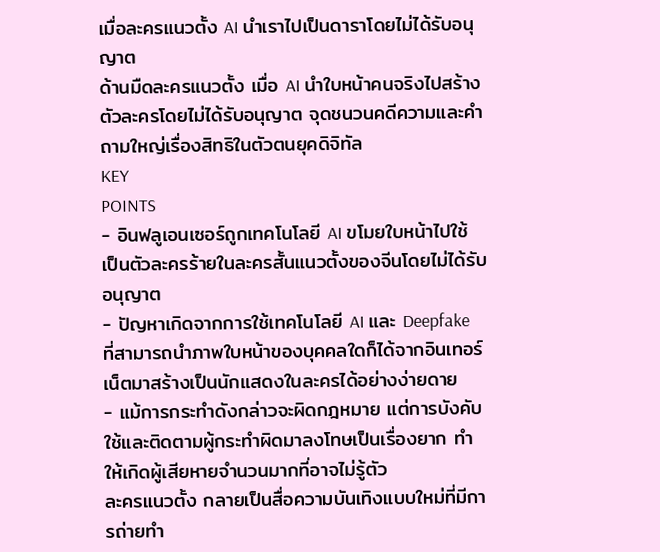เมื่อละครแนวตั้ง AI นำเราไปเป็นดาราโดยไม่ได้รับอนุญาต
ด้านมืดละครแนวตั้ง เมื่อ AI นำใบหน้าคนจริงไปสร้างตัวละครโดยไม่ได้รับอนุญาต จุดชนวนคดีความและคำถามใหญ่เรื่องสิทธิในตัวตนยุคดิจิทัล
KEY
POINTS
- อินฟลูเอนเซอร์ถูกเทคโนโลยี AI ขโมยใบหน้าไปใช้เป็นตัวละครร้ายในละครสั้นแนวตั้งของจีนโดยไม่ได้รับอนุญาต
- ปัญหาเกิดจากการใช้เทคโนโลยี AI และ Deepfake ที่สามารถนำภาพใบหน้าของบุคคลใดก็ได้จากอินเทอร์เน็ตมาสร้างเป็นนักแสดงในละครได้อย่างง่ายดาย
- แม้การกระทำดังกล่าวจะผิดกฎหมาย แต่การบังคับใช้และติดตามผู้กระทำผิดมาลงโทษเป็นเรื่องยาก ทำให้เกิดผู้เสียหายจำนวนมากที่อาจไม่รู้ตัว
ละครแนวตั้ง กลายเป็นสื่อความบันเทิงแบบใหม่ที่มีการถ่ายทำ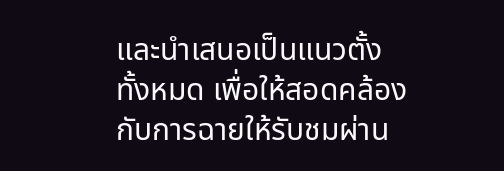และนำเสนอเป็นแนวตั้งทั้งหมด เพื่อให้สอดคล้องกับการฉายให้รับชมผ่าน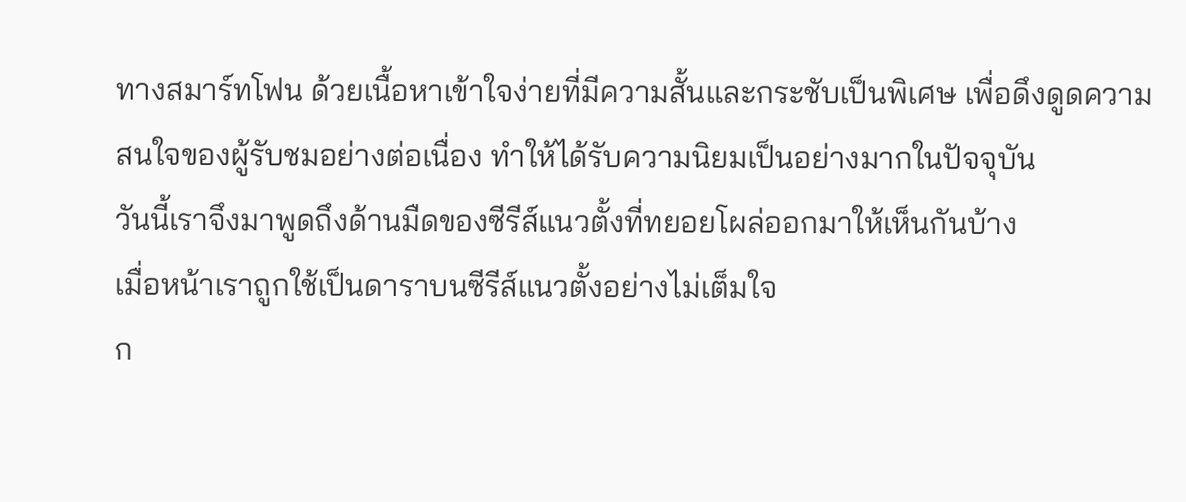ทางสมาร์ทโฟน ด้วยเนื้อหาเข้าใจง่ายที่มีความสั้นและกระชับเป็นพิเศษ เพื่อดึงดูดความสนใจของผู้รับชมอย่างต่อเนื่อง ทำให้ได้รับความนิยมเป็นอย่างมากในปัจจุบัน
วันนี้เราจึงมาพูดถึงด้านมืดของซีรีส์แนวตั้งที่ทยอยโผล่ออกมาให้เห็นกันบ้าง
เมื่อหน้าเราถูกใช้เป็นดาราบนซีรีส์แนวตั้งอย่างไม่เต็มใจ
ก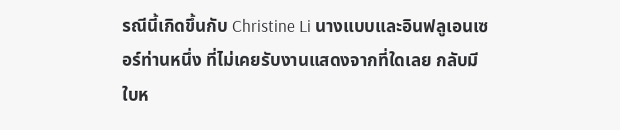รณีนี้เกิดขึ้นกับ Christine Li นางแบบและอินฟลูเอนเซอร์ท่านหนึ่ง ที่ไม่เคยรับงานแสดงจากที่ใดเลย กลับมีใบห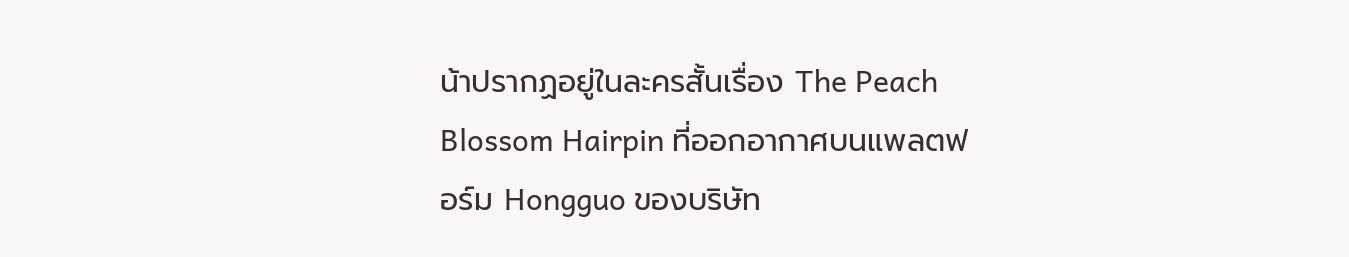น้าปรากฏอยู่ในละครสั้นเรื่อง The Peach Blossom Hairpin ที่ออกอากาศบนแพลตฟอร์ม Hongguo ของบริษัท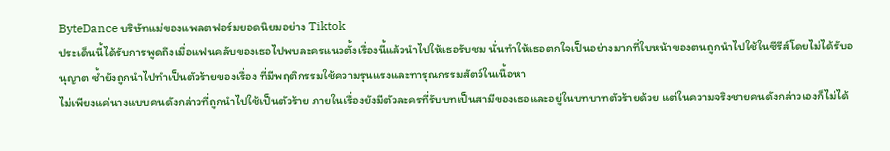ByteDance บริษัทแม่ของแพลตฟอร์มยอดนิยมอย่าง Tiktok
ประเด็นนี้ได้รับการพูดถึงเมื่อแฟนคลับของเธอไปพบละครแนวตั้งเรื่องนี้แล้วนำไปให้เธอรับชม นั่นทำให้เธอตกใจเป็นอย่างมากที่ใบหน้าของตนถูกนำไปใช้ในซีรีส์โดยไม่ได้รับอนุญาต ซ้ำยังถูกนำไปทำเป็นตัวร้ายของเรื่อง ที่มีพฤติกรรมใช้ความรุนแรงและทารุณกรรมสัตว์ในเนื้อหา
ไม่เพียงแค่นางแบบคนดังกล่าวที่ถูกนำไปใช้เป็นตัวร้าย ภายในเรื่องยังมีตัวละครที่รับบทเป็นสามีของเธอและอยู่ในบทบาทตัวร้ายด้วย แต่ในความจริงชายคนดังกล่าวเองก็ไม่ได้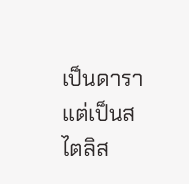เป็นดารา แต่เป็นสไตลิส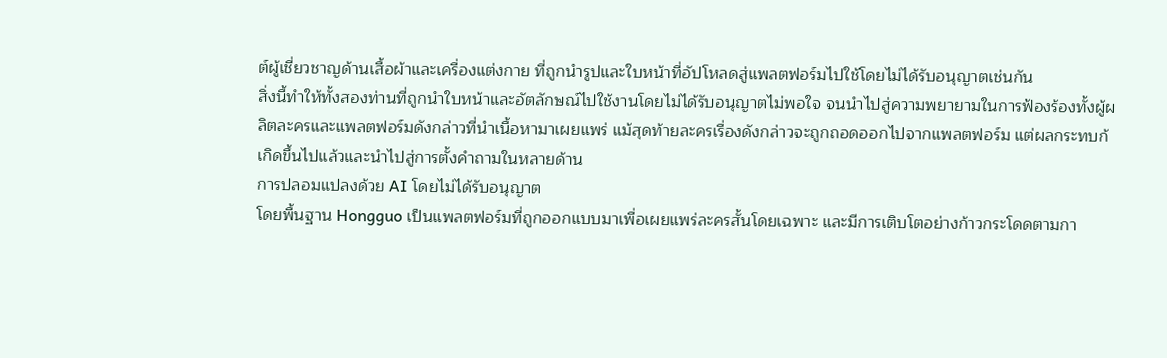ต์ผู้เชี่ยวชาญด้านเสื้อผ้าและเครื่องแต่งกาย ที่ถูกนำรูปและใบหน้าที่อัปโหลดสู่แพลตฟอร์มไปใช้โดยไม่ได้รับอนุญาตเช่นกัน
สิ่งนี้ทำให้ทั้งสองท่านที่ถูกนำใบหน้าและอัตลักษณ์ไปใช้งานโดยไม่ได้รับอนุญาตไม่พอใจ จนนำไปสู่ความพยายามในการฟ้องร้องทั้งผู้ผลิตละครและแพลตฟอร์มดังกล่าวที่นำเนื้อหามาเผยแพร่ แม้สุดท้ายละครเรื่องดังกล่าวจะถูกถอดออกไปจากแพลตฟอร์ม แต่ผลกระทบก้เกิดขึ้นไปแล้วและนำไปสู่การตั้งคำถามในหลายด้าน
การปลอมแปลงด้วย AI โดยไม่ได้รับอนุญาต
โดยพื้นฐาน Hongguo เป็นแพลตฟอร์มที่ถูกออกแบบมาเพื่อเผยแพร่ละครสั้นโดยเฉพาะ และมีการเติบโตอย่างก้าวกระโดดตามกา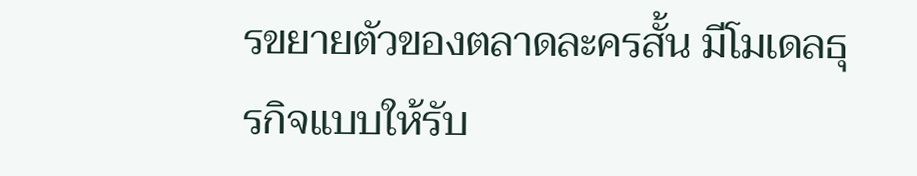รขยายตัวของตลาดละครสั้น มีโมเดลธุรกิจแบบให้รับ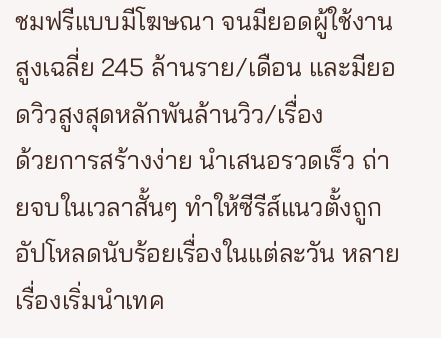ชมฟรีแบบมีโฆษณา จนมียอดผู้ใช้งานสูงเฉลี่ย 245 ล้านราย/เดือน และมียอดวิวสูงสุดหลักพันล้านวิว/เรื่อง
ด้วยการสร้างง่าย นำเสนอรวดเร็ว ถ่ายจบในเวลาสั้นๆ ทำให้ซีรีส์แนวตั้งถูกอัปโหลดนับร้อยเรื่องในแต่ละวัน หลายเรื่องเริ่มนำเทค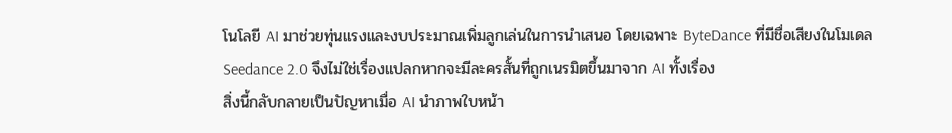โนโลยี AI มาช่วยทุ่นแรงและงบประมาณเพิ่มลูกเล่นในการนำเสนอ โดยเฉพาะ ByteDance ที่มีชื่อเสียงในโมเดล Seedance 2.0 จึงไม่ใช่เรื่องแปลกหากจะมีละครสั้นที่ถูกเนรมิตขึ้นมาจาก AI ทั้งเรื่อง
สิ่งนี้กลับกลายเป็นปัญหาเมื่อ AI นำภาพใบหน้า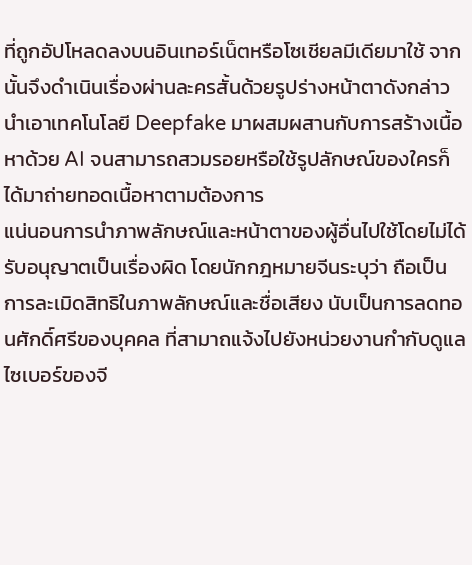ที่ถูกอัปโหลดลงบนอินเทอร์เน็ตหรือโซเชียลมีเดียมาใช้ จากนั้นจึงดำเนินเรื่องผ่านละครสั้นด้วยรูปร่างหน้าตาดังกล่าว นำเอาเทคโนโลยี Deepfake มาผสมผสานกับการสร้างเนื้อหาด้วย AI จนสามารถสวมรอยหรือใช้รูปลักษณ์ของใครก็ได้มาถ่ายทอดเนื้อหาตามต้องการ
แน่นอนการนำภาพลักษณ์และหน้าตาของผู้อื่นไปใช้โดยไม่ได้รับอนุญาตเป็นเรื่องผิด โดยนักกฎหมายจีนระบุว่า ถือเป็นการละเมิดสิทธิในภาพลักษณ์และชื่อเสียง นับเป็นการลดทอนศักดิ์ศรีของบุคคล ที่สามาถแจ้งไปยังหน่วยงานกำกับดูแลไซเบอร์ของจี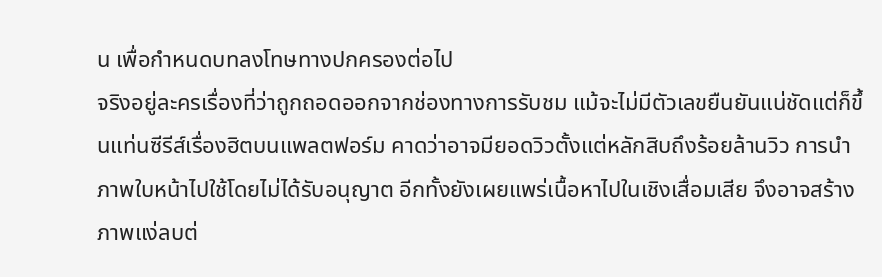น เพื่อกำหนดบทลงโทษทางปกครองต่อไป
จริงอยู่ละครเรื่องที่ว่าถูกถอดออกจากช่องทางการรับชม แม้จะไม่มีตัวเลขยืนยันแน่ชัดแต่ก็ขึ้นแท่นซีรีส์เรื่องฮิตบนแพลตฟอร์ม คาดว่าอาจมียอดวิวตั้งแต่หลักสิบถึงร้อยล้านวิว การนำภาพใบหน้าไปใช้โดยไม่ได้รับอนุญาต อีกทั้งยังเผยแพร่เนื้อหาไปในเชิงเสื่อมเสีย จึงอาจสร้างภาพแง่ลบต่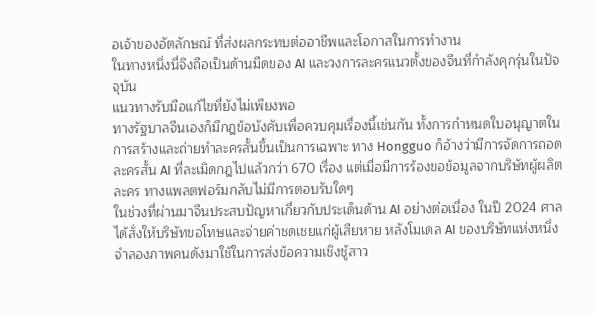อเจ้าของอัตลักษณ์ ที่ส่งผลกระทบต่ออาชีพและโอกาสในการทำงาน
ในทางหนึ่งนี่จึงถือเป็นด้านมืดของ AI และวงการละครแนวตั้งของจีนที่กำลังคุกรุ่นในปัจจุบัน
แนวทางรับมือแก้ไขที่ยังไม่เพียงพอ
ทางรัฐบาลจีนเองก็มีกฎข้อบังคับเพื่อควบคุมเรื่องนี้เช่นกัน ทั้งการกำหนดใบอนุญาตในการสร้างและถ่ายทำละครสั้นขึ้นเป็นการเฉพาะ ทาง Hongguo ก็อ้างว่ามีการจัดการถอดละครสั้น AI ที่ละเมิดกฎไปแล้วกว่า 670 เรื่อง แต่เมื่อมีการร้องขอข้อมูลจากบริษัทผู้ผลิตละคร ทางแพลตฟอร์มกลับไม่มีการตอบรับใดๆ
ในช่วงที่ผ่านมาจีนประสบปัญหาเกี่ยวกับประเด็นด้าน AI อย่างต่อเนื่อง ในปี 2024 ศาลได้สั่งให้บริษัทขอโทษและจ่ายค่าชดเชยแก่ผู้เสียหาย หลังโมเดล AI ของบริษัทแห่งหนึ่งจำลองภาพคนดังมาใช้ในการส่งข้อความเชิงชู้สาว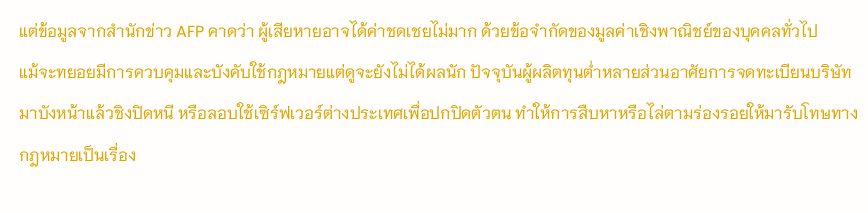แต่ข้อมูลจากสำนักข่าว AFP คาดว่า ผู้เสียหายอาจได้ค่าชดเชยไม่มาก ด้วยข้อจำกัดของมูลค่าเชิงพาณิชย์ของบุคคลทั่วไป
แม้จะทยอยมีการควบคุมและบังคับใช้กฎหมายแต่ดูจะยังไม่ได้ผลนัก ปัจจุบันผู้ผลิตทุนต่ำหลายส่วนอาศัยการจดทะเบียนบริษัทมาบังหน้าแล้วชิงปิดหนี หรือลอบใช้เซิร์ฟเวอร์ต่างประเทศเพื่อปกปิดตัวตน ทำให้การสืบหาหรือไล่ตามร่องรอยให้มารับโทษทางกฎหมายเป็นเรื่อง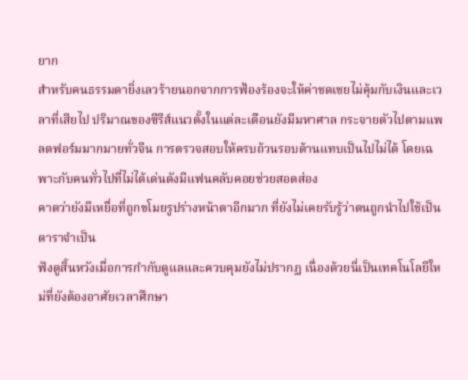ยาก
สำหรับคนธรรมดายิ่งเลวร้ายนอกจากการฟ้องร้องจะให้ค่าชดเชยไม่คุ้มกับเงินและเวลาที่เสียไป ปริมาณของซีรีส์แนวตั้งในแต่ละเดือนยังมีมหาศาล กระจายตัวไปตามแพลตฟอร์มมากมายทั่วจีน การตรวจสอบให้ครบถ้วนรอบด้านแทบเป็นไปไม่ได้ โดยเฉพาะกับคนทั่วไปที่ไม่ได้เด่นดังมีแฟนคลับคอยช่วยสอดส่อง
คาดว่ายังมีเหยื่อที่ถูกขโมยรูปร่างหน้าตาอีกมาก ที่ยังไม่เคยรับรู้ว่าตนถูกนำไปใช้เป็นดาราจำเป็น
ฟังดูสิ้นหวังเมื่อการกำกับดูแลและควบคุมยังไม่ปรากฏ เนื่องด้วยนี่เป็นเทคโนโลยีใหม่ที่ยังต้องอาศัยเวลาศึกษา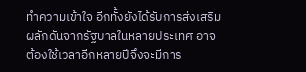ทำความเข้าใจ อีกทั้งยังได้รับการส่งเสริมผลักดันจากรัฐบาลในหลายประเทศ อาจต้องใช้เวลาอีกหลายปีจึงจะมีการ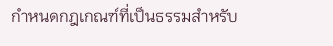กำหนดกฎเกณฑ์ที่เป็นธรรมสำหรับ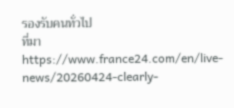รองรับคนทั่วไป
ที่มา
https://www.france24.com/en/live-news/20260424-clearly-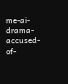me-ai-drama-accused-of-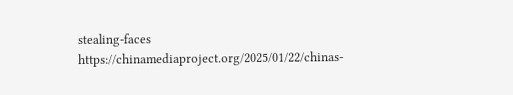stealing-faces
https://chinamediaproject.org/2025/01/22/chinas-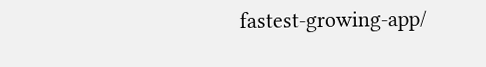fastest-growing-app/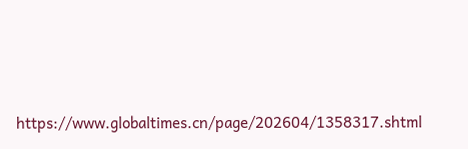https://www.globaltimes.cn/page/202604/1358317.shtml